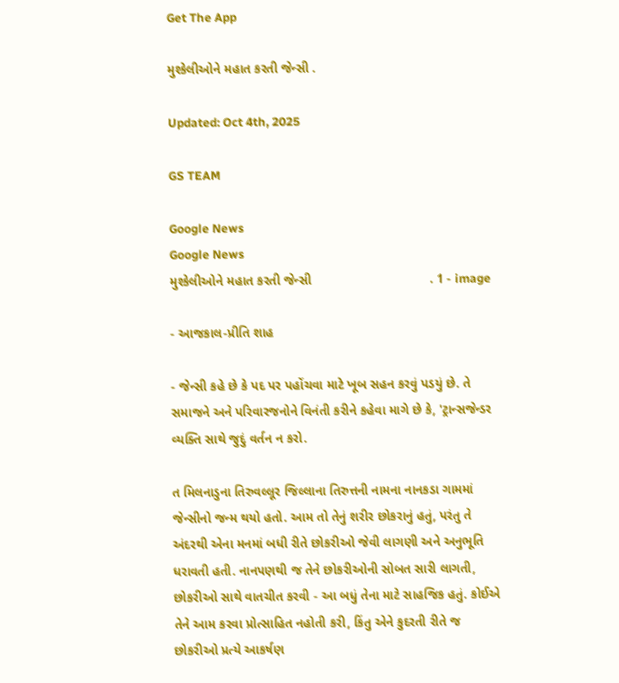Get The App

મુશ્કેલીઓને મહાત કરતી જેન્સી .

Updated: Oct 4th, 2025

GS TEAM

Google News
Google News
મુશ્કેલીઓને મહાત કરતી જેન્સી                                 . 1 - image

- આજકાલ-પ્રીતિ શાહ

- જેન્સી કહે છે કે પદ પર પહોંચવા માટે ખૂબ સહન કરવું પડયું છે. તે સમાજને અને પરિવારજનોને વિનંતી કરીને કહેવા માગે છે કે, 'ટ્રાન્સજેન્ડર વ્યક્તિ સાથે જુદું વર્તન ન કરો.

ત મિલનાડુના તિરુવલ્લૂર જિલ્લાના તિરુત્તની નામના નાનકડા ગામમાં જેન્સીનો જન્મ થયો હતો. આમ તો તેનું શરીર છોકરાનું હતું, પરંતુ તે અંદરથી એના મનમાં બધી રીતે છોકરીઓ જેવી લાગણી અને અનુભૂતિ ધરાવતી હતી. નાનપણથી જ તેને છોકરીઓની સોબત સારી લાગતી, છોકરીઓ સાથે વાતચીત કરવી - આ બધું તેના માટે સાહજિક હતું. કોઈએ તેને આમ કરવા પ્રોત્સાહિત નહોતી કરી, કિંતુ એને કુદરતી રીતે જ છોકરીઓ પ્રત્યે આકર્ષણ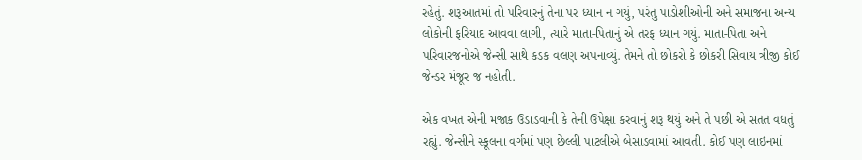રહેતું. શરૂઆતમાં તો પરિવારનું તેના પર ધ્યાન ન ગયું, પરંતુ પાડોશીઓની અને સમાજના અન્ય લોકોની ફરિયાદ આવવા લાગી, ત્યારે માતા-પિતાનું એ તરફ ધ્યાન ગયું. માતા-પિતા અને પરિવારજનોએ જેન્સી સાથે કડક વલણ અપનાવ્યું. તેમને તો છોકરો કે છોકરી સિવાય ત્રીજી કોઈ જેન્ડર મંજૂર જ નહોતી.

એક વખત એની મજાક ઉડાડવાની કે તેની ઉપેક્ષા કરવાનું શરૂ થયું અને તે પછી એ સતત વધતું રહ્યું. જેન્સીને સ્કૂલના વર્ગમાં પણ છેલ્લી પાટલીએ બેસાડવામાં આવતી. કોઈ પણ લાઇનમાં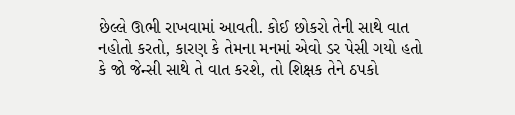છેલ્લે ઊભી રાખવામાં આવતી. કોઈ છોકરો તેની સાથે વાત નહોતો કરતો, કારણ કે તેમના મનમાં એવો ડર પેસી ગયો હતો કે જો જેન્સી સાથે તે વાત કરશે, તો શિક્ષક તેને ઠપકો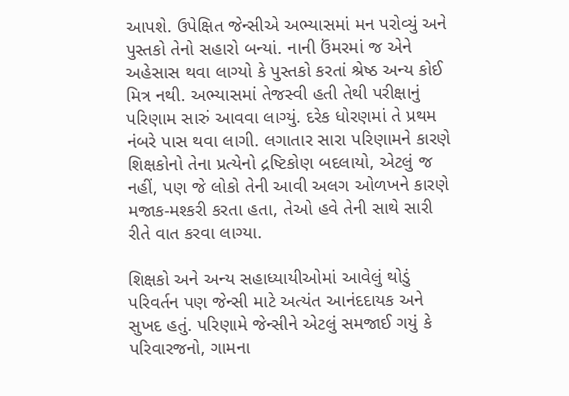આપશે. ઉપેક્ષિત જેન્સીએ અભ્યાસમાં મન પરોવ્યું અને પુસ્તકો તેનો સહારો બન્યાં. નાની ઉંમરમાં જ એને અહેસાસ થવા લાગ્યો કે પુસ્તકો કરતાં શ્રેષ્ઠ અન્ય કોઈ મિત્ર નથી. અભ્યાસમાં તેજસ્વી હતી તેથી પરીક્ષાનું પરિણામ સારું આવવા લાગ્યું. દરેક ધોરણમાં તે પ્રથમ નંબરે પાસ થવા લાગી. લગાતાર સારા પરિણામને કારણે શિક્ષકોનો તેના પ્રત્યેનો દ્રષ્ટિકોણ બદલાયો, એટલું જ નહીં, પણ જે લોકો તેની આવી અલગ ઓળખને કારણે મજાક-મશ્કરી કરતા હતા, તેઓ હવે તેની સાથે સારી રીતે વાત કરવા લાગ્યા.

શિક્ષકો અને અન્ય સહાધ્યાયીઓમાં આવેલું થોડું પરિવર્તન પણ જેન્સી માટે અત્યંત આનંદદાયક અને સુખદ હતું. પરિણામે જેન્સીને એટલું સમજાઈ ગયું કે પરિવારજનો, ગામના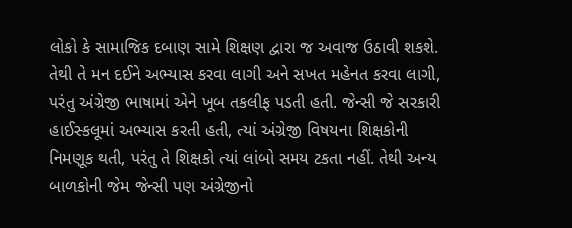લોકો કે સામાજિક દબાણ સામે શિક્ષણ દ્વારા જ અવાજ ઉઠાવી શકશે. તેથી તે મન દઈને અભ્યાસ કરવા લાગી અને સખત મહેનત કરવા લાગી, પરંતુ અંગ્રેજી ભાષામાં એને ખૂબ તકલીફ પડતી હતી. જેન્સી જે સરકારી હાઈસ્કલૂમાં અભ્યાસ કરતી હતી, ત્યાં અંગ્રેજી વિષયના શિક્ષકોની નિમણૂક થતી, પરંતુ તે શિક્ષકો ત્યાં લાંબો સમય ટકતા નહીં. તેથી અન્ય બાળકોની જેમ જેન્સી પણ અંગ્રેજીનો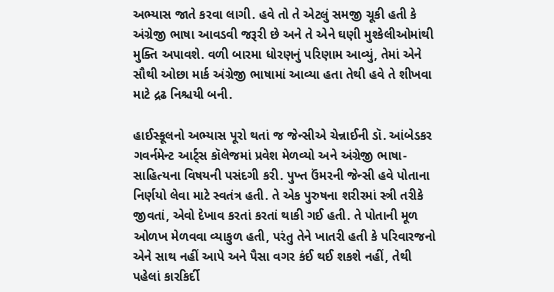અભ્યાસ જાતે કરવા લાગી. હવે તો તે એટલું સમજી ચૂકી હતી કે અંગ્રેજી ભાષા આવડવી જરૂરી છે અને તે એને ઘણી મુશ્કેલીઓમાંથી મુક્તિ અપાવશે. વળી બારમા ધોરણનું પરિણામ આવ્યું, તેમાં એને સૌથી ઓછા માર્ક અંગ્રેજી ભાષામાં આવ્યા હતા તેથી હવે તે શીખવા માટે દ્રઢ નિશ્ચયી બની.

હાઈસ્કૂલનો અભ્યાસ પૂરો થતાં જ જેન્સીએ ચેન્નાઈની ડૉ. આંબેડકર ગવર્નમેન્ટ આર્ટ્સ કૉલેજમાં પ્રવેશ મેળવ્યો અને અંગ્રેજી ભાષા-સાહિત્યના વિષયની પસંદગી કરી. પુખ્ત ઉંમરની જેન્સી હવે પોતાના નિર્ણયો લેવા માટે સ્વતંત્ર હતી. તે એક પુરુષના શરીરમાં સ્ત્રી તરીકે જીવતાં, એવો દેખાવ કરતાં કરતાં થાકી ગઈ હતી. તે પોતાની મૂળ ઓળખ મેળવવા વ્યાકુળ હતી, પરંતુ તેને ખાતરી હતી કે પરિવારજનો એને સાથ નહીં આપે અને પૈસા વગર કંઈ થઈ શકશે નહીં, તેથી પહેલાં કારકિર્દી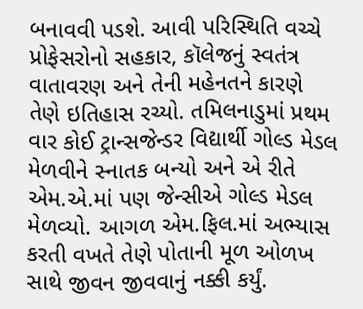બનાવવી પડશે. આવી પરિસ્થિતિ વચ્ચે પ્રોફેસરોનો સહકાર, કૉલેજનું સ્વતંત્ર વાતાવરણ અને તેની મહેનતને કારણે તેણે ઇતિહાસ રચ્યો. તમિલનાડુમાં પ્રથમ વાર કોઈ ટ્રાન્સજેન્ડર વિદ્યાર્થી ગોલ્ડ મેડલ મેળવીને સ્નાતક બન્યો અને એ રીતે એમ.એ.માં પણ જેન્સીએ ગોલ્ડ મેડલ મેળવ્યો. આગળ એમ.ફિલ.માં અભ્યાસ કરતી વખતે તેણે પોતાની મૂળ ઓળખ સાથે જીવન જીવવાનું નક્કી કર્યું.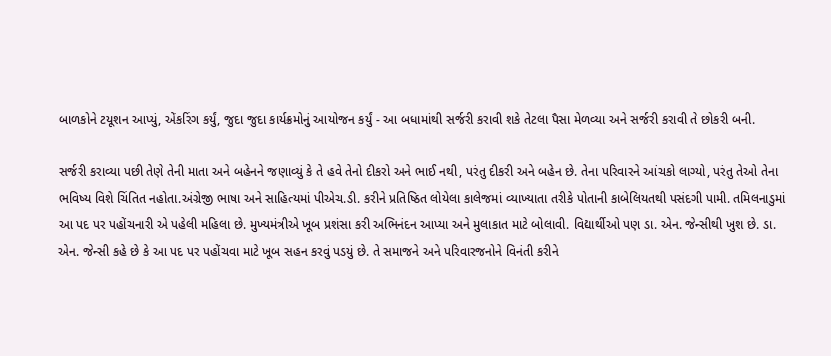બાળકોને ટયૂશન આપ્યું, એંકરિંગ કર્યું, જુદા જુદા કાર્યક્રમોનું આયોજન કર્યું - આ બધામાંથી સર્જરી કરાવી શકે તેટલા પૈસા મેળવ્યા અને સર્જરી કરાવી તે છોકરી બની.

સર્જરી કરાવ્યા પછી તેણે તેની માતા અને બહેનને જણાવ્યું કે તે હવે તેનો દીકરો અને ભાઈ નથી, પરંતુ દીકરી અને બહેન છે. તેના પરિવારને આંચકો લાગ્યો, પરંતુ તેઓ તેના ભવિષ્ય વિશે ચિંતિત નહોતા.અંગ્રેજી ભાષા અને સાહિત્યમાં પીએચ.ડી. કરીને પ્રતિષ્ઠિત લોયેલા કાલેજમાં વ્યાખ્યાતા તરીકે પોતાની કાબેલિયતથી પસંદગી પામી. તમિલનાડુમાં આ પદ પર પહોંચનારી એ પહેલી મહિલા છે. મુખ્યમંત્રીએ ખૂબ પ્રશંસા કરી અભિનંદન આપ્યા અને મુલાકાત માટે બોલાવી. વિદ્યાર્થીઓ પણ ડા. એન. જેન્સીથી ખુશ છે. ડા. એન. જેન્સી કહે છે કે આ પદ પર પહોંચવા માટે ખૂબ સહન કરવું પડયું છે. તે સમાજને અને પરિવારજનોને વિનંતી કરીને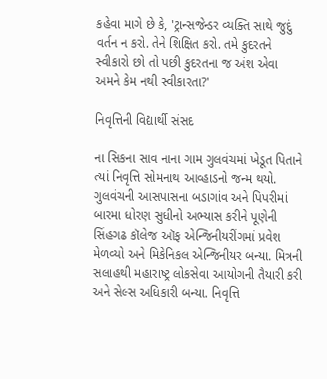કહેવા માગે છે કે, 'ટ્રાન્સજેન્ડર વ્યક્તિ સાથે જુદું વર્તન ન કરો. તેને શિક્ષિત કરો. તમે કુદરતને સ્વીકારો છો તો પછી કુદરતના જ અંશ એવા અમને કેમ નથી સ્વીકારતા?'

નિવૃત્તિની વિદ્યાર્થી સંસદ

ના સિકના સાવ નાના ગામ ગુલવંચમાં ખેડૂત પિતાને ત્યાં નિવૃત્તિ સોમનાથ આવ્હાડનો જન્મ થયો. ગુલવંચની આસપાસના બડાગાંવ અને પિપરીમાં બારમા ધોરણ સુધીનો અભ્યાસ કરીને પૂણેની સિંહગઢ કૉલેજ ઑફ એન્જિનીયરીંગમાં પ્રવેશ મેળવ્યો અને મિકેનિકલ એન્જિનીયર બન્યા. મિત્રની સલાહથી મહારાષ્ટ્ર લોકસેવા આયોગની તૈયારી કરી અને સેલ્સ અધિકારી બન્યા. નિવૃત્તિ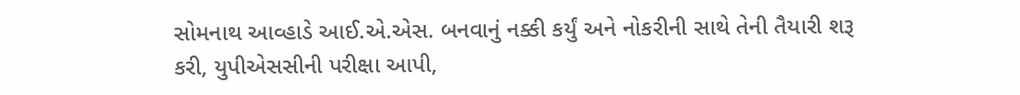સોમનાથ આવ્હાડે આઈ.એ.એસ. બનવાનું નક્કી કર્યું અને નોકરીની સાથે તેની તૈયારી શરૂ કરી, યુપીએસસીની પરીક્ષા આપી,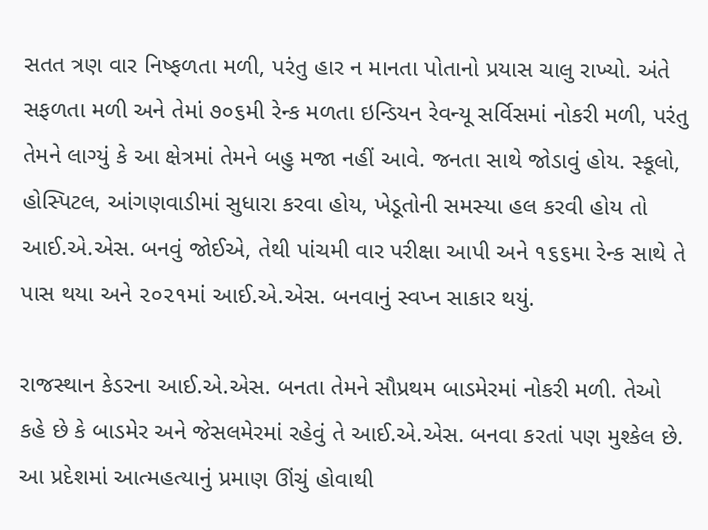સતત ત્રણ વાર નિષ્ફળતા મળી, પરંતુ હાર ન માનતા પોતાનો પ્રયાસ ચાલુ રાખ્યો. અંતે સફળતા મળી અને તેમાં ૭૦૬મી રેન્ક મળતા ઇન્ડિયન રેવન્યૂ સર્વિસમાં નોકરી મળી, પરંતુ તેમને લાગ્યું કે આ ક્ષેત્રમાં તેમને બહુ મજા નહીં આવે. જનતા સાથે જોડાવું હોય. સ્કૂલો, હોસ્પિટલ, આંગણવાડીમાં સુધારા કરવા હોય, ખેડૂતોની સમસ્યા હલ કરવી હોય તો આઈ.એ.એસ. બનવું જોઈએ, તેથી પાંચમી વાર પરીક્ષા આપી અને ૧૬૬મા રેન્ક સાથે તે પાસ થયા અને ૨૦૨૧માં આઈ.એ.એસ. બનવાનું સ્વપ્ન સાકાર થયું.

રાજસ્થાન કેડરના આઈ.એ.એસ. બનતા તેમને સૌપ્રથમ બાડમેરમાં નોકરી મળી. તેઓ કહે છે કે બાડમેર અને જેસલમેરમાં રહેવું તે આઈ.એ.એસ. બનવા કરતાં પણ મુશ્કેલ છે. આ પ્રદેશમાં આત્મહત્યાનું પ્રમાણ ઊંચું હોવાથી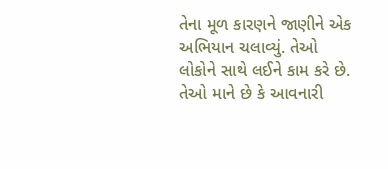તેના મૂળ કારણને જાણીને એક અભિયાન ચલાવ્યું. તેઓ લોકોને સાથે લઈને કામ કરે છે. તેઓ માને છે કે આવનારી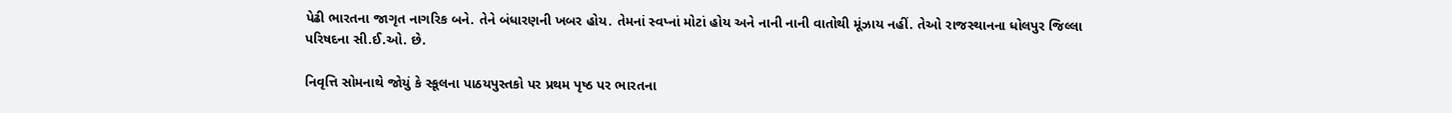પેઢી ભારતના જાગૃત નાગરિક બને. તેને બંધારણની ખબર હોય. તેમનાં સ્વપ્નાં મોટાં હોય અને નાની નાની વાતોથી મૂંઝાય નહીં. તેઓ રાજસ્થાનના ધોલપુર જિલ્લા પરિષદના સી.ઈ.ઓ. છે.

નિવૃત્તિ સોમનાથે જોયું કે સ્કૂલના પાઠયપુસ્તકો પર પ્રથમ પૃષ્ઠ પર ભારતના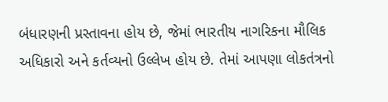બંધારણની પ્રસ્તાવના હોય છે, જેમાં ભારતીય નાગરિકના મૌલિક અધિકારો અને કર્તવ્યનો ઉલ્લેખ હોય છે. તેમાં આપણા લોકતંત્રનો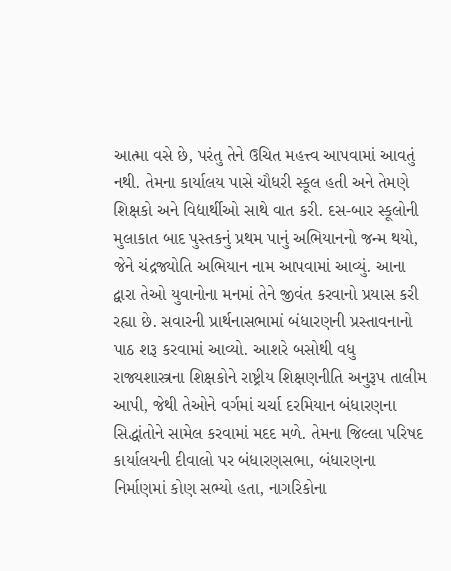આત્મા વસે છે, પરંતુ તેને ઉચિત મહત્ત્વ આપવામાં આવતું નથી. તેમના કાર્યાલય પાસે ચૌધરી સ્કૂલ હતી અને તેમણે શિક્ષકો અને વિદ્યાર્થીઓ સાથે વાત કરી. દસ-બાર સ્કૂલોની મુલાકાત બાદ પુસ્તકનું પ્રથમ પાનું અભિયાનનો જન્મ થયો, જેને ચંદ્રજ્યોતિ અભિયાન નામ આપવામાં આવ્યું. આના દ્વારા તેઓ યુવાનોના મનમાં તેને જીવંત કરવાનો પ્રયાસ કરી રહ્યા છે. સવારની પ્રાર્થનાસભામાં બંધારણની પ્રસ્તાવનાનો પાઠ શરૂ કરવામાં આવ્યો. આશરે બસોથી વધુ રાજ્યશાસ્ત્રના શિક્ષકોને રાષ્ટ્રીય શિક્ષણનીતિ અનુરૂપ તાલીમ આપી, જેથી તેઓને વર્ગમાં ચર્ચા દરમિયાન બંધારણના સિદ્ધાંતોને સામેલ કરવામાં મદદ મળે. તેમના જિલ્લા પરિષદ કાર્યાલયની દીવાલો પર બંધારણસભા, બંધારણના નિર્માણમાં કોણ સભ્યો હતા, નાગરિકોના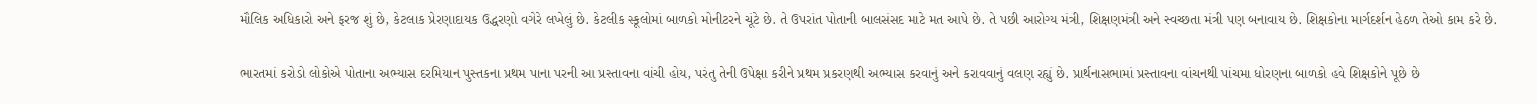મૌલિક અધિકારો અને ફરજ શું છે, કેટલાક પ્રેરણાદાયક ઉદ્ધરણો વગેરે લખેલું છે. કેટલીક સ્કૂલોમાં બાળકો મોનીટરને ચૂંટે છે. તે ઉપરાંત પોતાની બાલસંસદ માટે મત આપે છે. તે પછી આરોગ્ય મંત્રી, શિક્ષણમંત્રી અને સ્વચ્છતા મંત્રી પણ બનાવાય છે. શિક્ષકોના માર્ગદર્શન હેઠળ તેઓ કામ કરે છે.

ભારતમાં કરોડો લોકોએ પોતાના અભ્યાસ દરમિયાન પુસ્તકના પ્રથમ પાના પરની આ પ્રસ્તાવના વાંચી હોય, પરંતુ તેની ઉપેક્ષા કરીને પ્રથમ પ્રકરણથી અભ્યાસ કરવાનું અને કરાવવાનું વલણ રહ્યું છે. પ્રાર્થનાસભામાં પ્રસ્તાવના વાંચનથી પાંચમા ધોરણના બાળકો હવે શિક્ષકોને પૂછે છે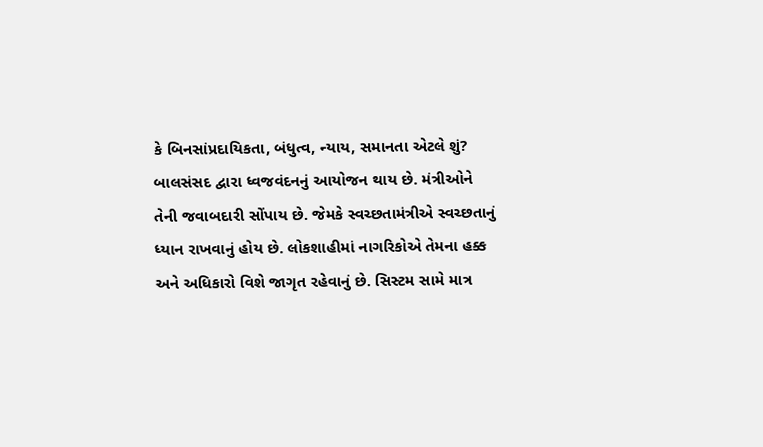કે બિનસાંપ્રદાયિકતા, બંધુત્વ, ન્યાય, સમાનતા એટલે શું? બાલસંસદ દ્વારા ધ્વજવંદનનું આયોજન થાય છે. મંત્રીઓને તેની જવાબદારી સોંપાય છે. જેમકે સ્વચ્છતામંત્રીએ સ્વચ્છતાનું ધ્યાન રાખવાનું હોય છે. લોકશાહીમાં નાગરિકોએ તેમના હક્ક અને અધિકારો વિશે જાગૃત રહેવાનું છે. સિસ્ટમ સામે માત્ર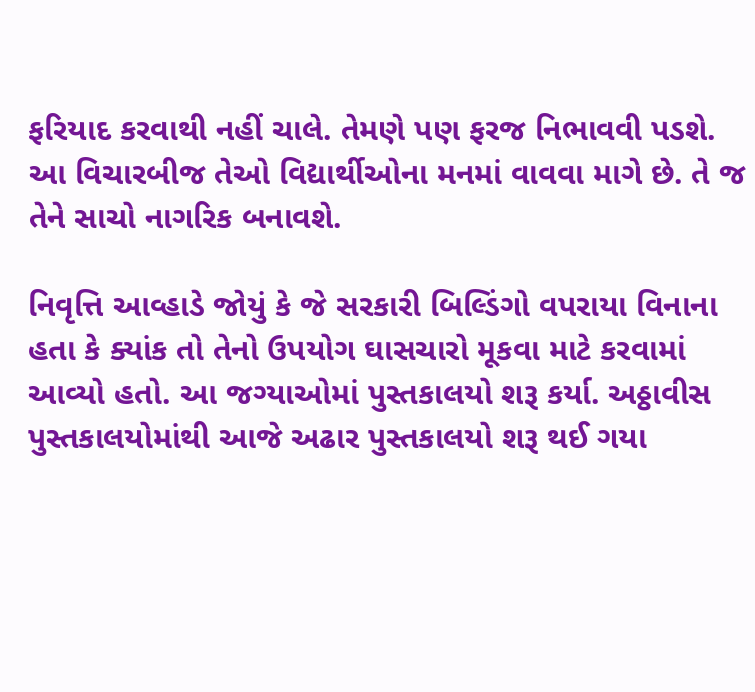ફરિયાદ કરવાથી નહીં ચાલે. તેમણે પણ ફરજ નિભાવવી પડશે. આ વિચારબીજ તેઓ વિદ્યાર્થીઓના મનમાં વાવવા માગે છે. તે જ તેને સાચો નાગરિક બનાવશે.

નિવૃત્તિ આવ્હાડે જોયું કે જે સરકારી બિલ્ડિંગો વપરાયા વિનાના હતા કે ક્યાંક તો તેનો ઉપયોગ ઘાસચારો મૂકવા માટે કરવામાં આવ્યો હતો. આ જગ્યાઓમાં પુસ્તકાલયો શરૂ કર્યા. અઠ્ઠાવીસ પુસ્તકાલયોમાંથી આજે અઢાર પુસ્તકાલયો શરૂ થઈ ગયા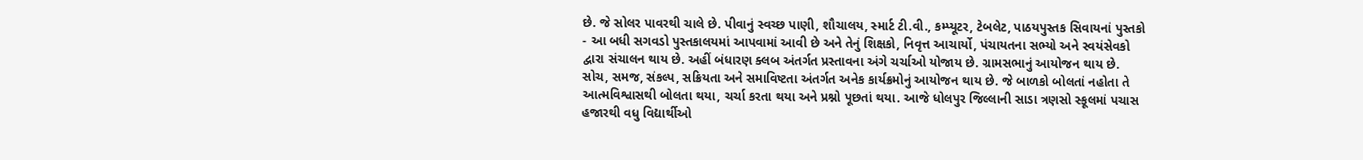છે. જે સોલર પાવરથી ચાલે છે. પીવાનું સ્વચ્છ પાણી, શૌચાલય, સ્માર્ટ ટી.વી., કમ્પ્યૂટર, ટેબલેટ, પાઠયપુસ્તક સિવાયનાં પુસ્તકો - આ બધી સગવડો પુસ્તકાલયમાં આપવામાં આવી છે અને તેનું શિક્ષકો, નિવૃત્ત આચાર્યો, પંચાયતના સભ્યો અને સ્વયંસેવકો દ્વારા સંચાલન થાય છે. અહીં બંધારણ ક્લબ અંતર્ગત પ્રસ્તાવના અંગે ચર્ચાઓ યોજાય છે. ગ્રામસભાનું આયોજન થાય છે. સોચ, સમજ, સંકલ્પ, સક્રિયતા અને સમાવિષ્ટતા અંતર્ગત અનેક કાર્યક્રમોનું આયોજન થાય છે. જે બાળકો બોલતાં નહોતા તે આત્મવિશ્વાસથી બોલતા થયા, ચર્ચા કરતા થયા અને પ્રશ્નો પૂછતાં થયા. આજે ધોલપુર જિલ્લાની સાડા ત્રણસો સ્કૂલમાં પચાસ હજારથી વધુ વિદ્યાર્થીઓ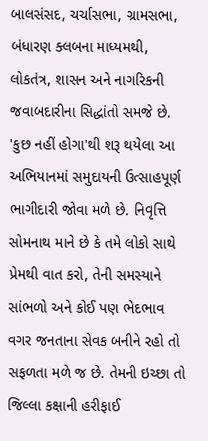બાલસંસદ, ચર્ચાસભા, ગ્રામસભા, બંધારણ ક્લબના માધ્યમથી, લોકતંત્ર, શાસન અને નાગરિકની જવાબદારીના સિદ્ધાંતો સમજે છે. 'કુછ નહીં હોગા'થી શરૂ થયેલા આ અભિયાનમાં સમુદાયની ઉત્સાહપૂર્ણ ભાગીદારી જોવા મળે છે. નિવૃત્તિ સોમનાથ માને છે કે તમે લોકો સાથે પ્રેમથી વાત કરો, તેની સમસ્યાને સાંભળો અને કોઈ પણ ભેદભાવ વગર જનતાના સેવક બનીને રહો તો સફળતા મળે જ છે. તેમની ઇચ્છા તો જિલ્લા કક્ષાની હરીફાઈ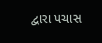દ્વારા પચાસ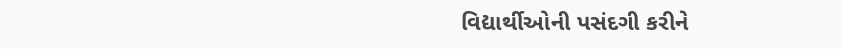વિદ્યાર્થીઓની પસંદગી કરીને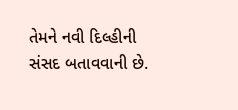તેમને નવી દિલ્હીની સંસદ બતાવવાની છે.